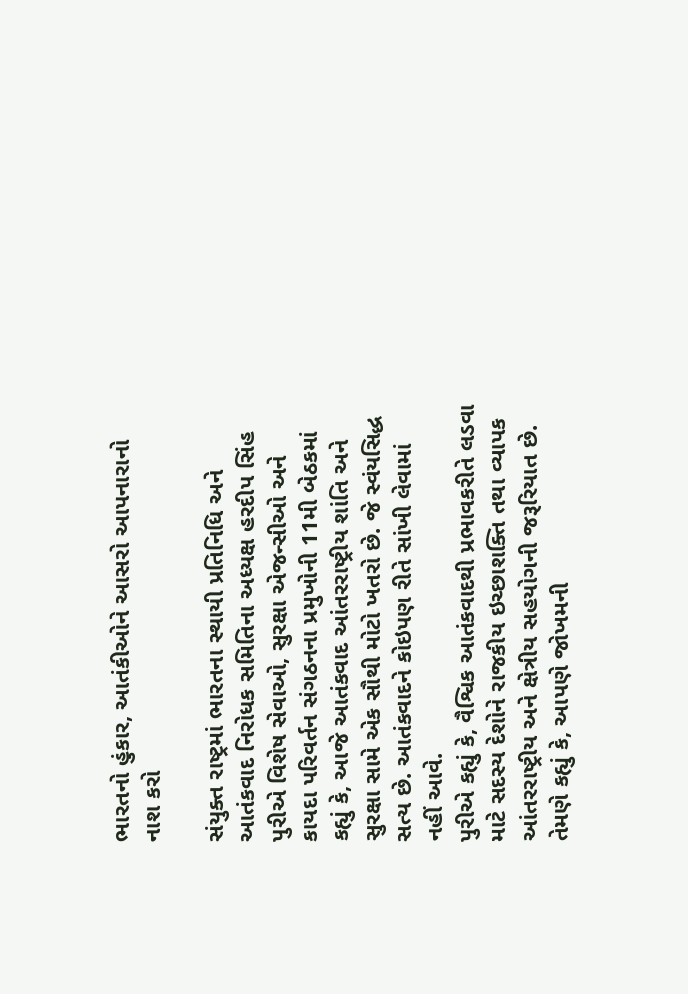ભારતનો હુંકાર, આતંકીઓને આસરો આપનારાનો નાશ કરો

સંયુક્ત રાષ્ટ્રમાં ભારતના સ્થાયી પ્રતિનિધિ અને આતંકવાદ નિરોધક સમિતિના અધ્યક્ષ હરદીપ સિંહ પુરીએ વિશેષ સેવાઓ, સુરક્ષા એજન્સીઓ અને કાયદા પરિવર્તન સંગઠનના પ્રમુખોની 11મી બેઠકમાં કહ્યું કે, આજે આતંકવાદ આંતરરાષ્ટ્રીય શાંતિ અને સુરક્ષા સામે એક સૌથી મોટો ખતરો છે. જે સ્વંયસિદ્ધ સત્ય છે. આતંકવાદને કોઇપણ રીતે સાંખી લેવામાં નહીં આવે.
પુરીએ કહ્યું કે, વૈશ્વિક આતંકવાદથી પ્રભાવકરીતે લડવા માટે સદસ્ય દેશોને રાજકીય ઇચ્છાશક્તિ તથા વ્યાપક આંતરરાષ્ટ્રીય અને ક્ષેત્રીય સહયોગની જરૂરિયાત છે. તેમણે કહ્યું કે, આપણે જોખમની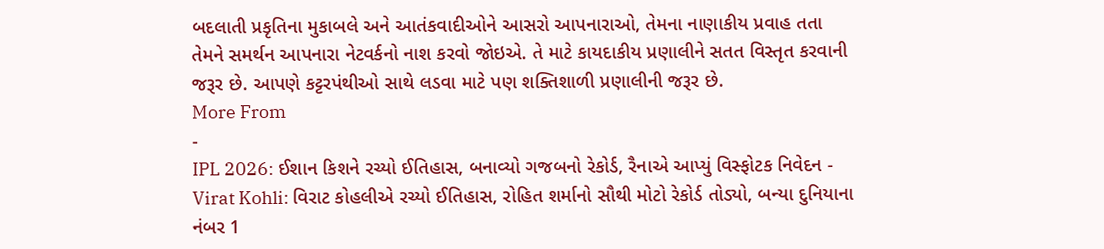બદલાતી પ્રકૃતિના મુકાબલે અને આતંકવાદીઓને આસરો આપનારાઓ, તેમના નાણાકીય પ્રવાહ તતા તેમને સમર્થન આપનારા નેટવર્કનો નાશ કરવો જોઇએ. તે માટે કાયદાકીય પ્રણાલીને સતત વિસ્તૃત કરવાની જરૂર છે. આપણે કટ્ટરપંથીઓ સાથે લડવા માટે પણ શક્તિશાળી પ્રણાલીની જરૂર છે.
More From
-
IPL 2026: ઈશાન કિશને રચ્યો ઈતિહાસ, બનાવ્યો ગજબનો રેકોર્ડ, રૈનાએ આપ્યું વિસ્ફોટક નિવેદન -
Virat Kohli: વિરાટ કોહલીએ રચ્યો ઈતિહાસ, રોહિત શર્માનો સૌથી મોટો રેકોર્ડ તોડ્યો, બન્યા દુનિયાના નંબર 1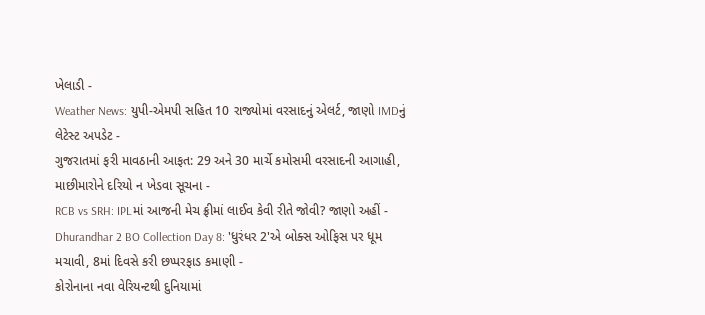ખેલાડી -
Weather News: યુપી-એમપી સહિત 10 રાજ્યોમાં વરસાદનું એલર્ટ, જાણો IMDનું લેટેસ્ટ અપડેટ -
ગુજરાતમાં ફરી માવઠાની આફત: 29 અને 30 માર્ચે કમોસમી વરસાદની આગાહી, માછીમારોને દરિયો ન ખેડવા સૂચના -
RCB vs SRH: IPLમાં આજની મેચ ફ્રીમાં લાઈવ કેવી રીતે જોવી? જાણો અહીં -
Dhurandhar 2 BO Collection Day 8: 'ધુરંધર 2'એ બોક્સ ઓફિસ પર ધૂમ મચાવી, 8માં દિવસે કરી છપ્પરફાડ કમાણી -
કોરોનાના નવા વેરિયન્ટથી દુનિયામાં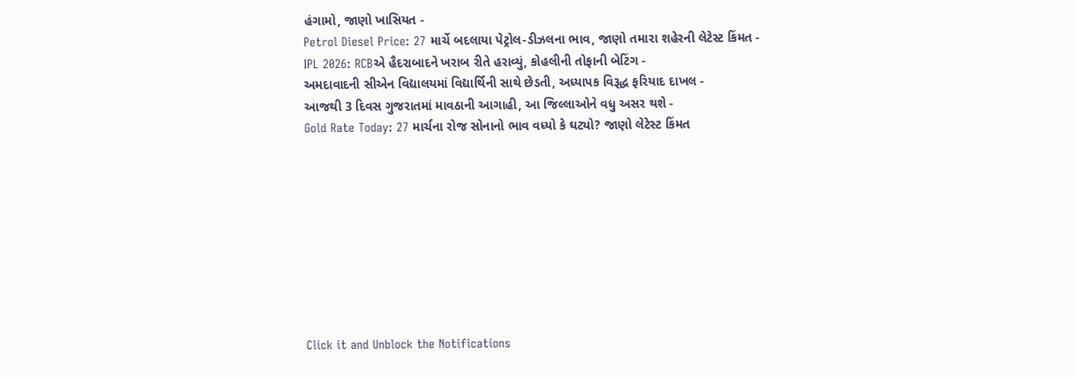હંગામો, જાણો ખાસિયત -
Petrol Diesel Price: 27 માર્ચે બદલાયા પેટ્રોલ-ડીઝલના ભાવ, જાણો તમારા શહેરની લેટેસ્ટ કિંમત -
IPL 2026: RCBએ હૈદરાબાદને ખરાબ રીતે હરાવ્યું, કોહલીની તોફાની બેટિંગ -
અમદાવાદની સીએન વિદ્યાલયમાં વિદ્યાર્થિની સાથે છેડતી, અધ્યાપક વિરૂદ્ધ ફરિયાદ દાખલ -
આજથી 3 દિવસ ગુજરાતમાં માવઠાની આગાહી, આ જિલ્લાઓને વધુ અસર થશે -
Gold Rate Today: 27 માર્ચના રોજ સોનાનો ભાવ વધ્યો કે ઘટ્યો? જાણો લેટેસ્ટ કિંમત









Click it and Unblock the Notifications